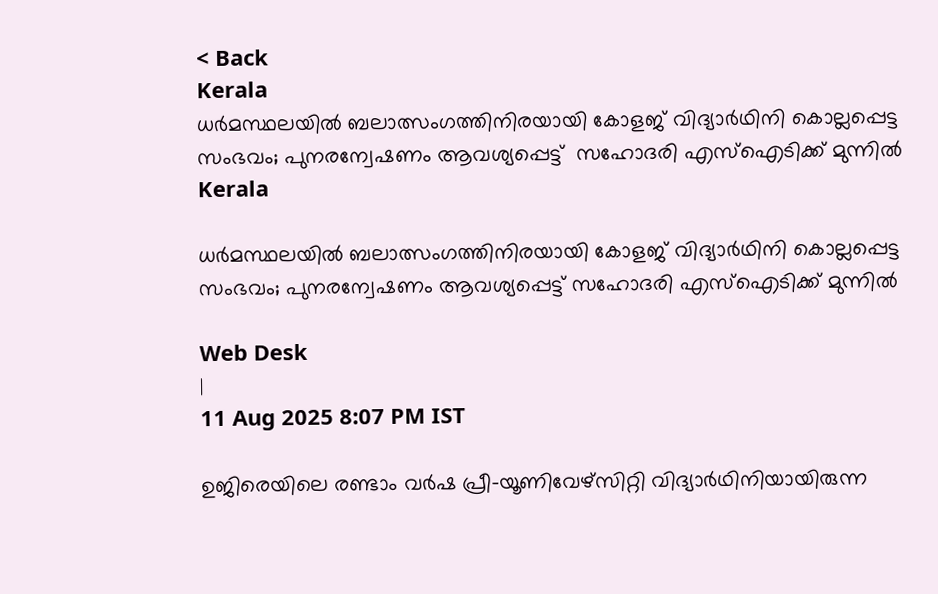< Back
Kerala
ധര്‍മസ്ഥലയിൽ ബലാത്സംഗത്തിനിരയായി കോളജ് വിദ്യാര്‍ഥിനി കൊല്ലപ്പെട്ട സംഭവം; പുനരന്വേഷണം ആവശ്യപ്പെട്ട്  സഹോദരി എസ്ഐടിക്ക് മുന്നിൽ
Kerala

ധര്‍മസ്ഥലയിൽ ബലാത്സംഗത്തിനിരയായി കോളജ് വിദ്യാര്‍ഥിനി കൊല്ലപ്പെട്ട സംഭവം; പുനരന്വേഷണം ആവശ്യപ്പെട്ട് സഹോദരി എസ്ഐടിക്ക് മുന്നിൽ

Web Desk
|
11 Aug 2025 8:07 PM IST

ഉജിരെയിലെ രണ്ടാം വർഷ പ്രീ-യൂണിവേഴ്സിറ്റി വിദ്യാർഥിനിയായിരുന്ന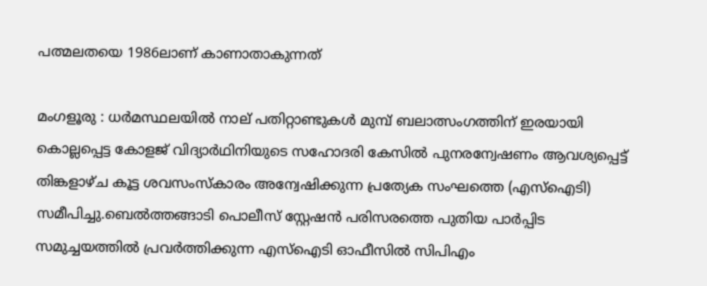പത്മലതയെ 1986ലാണ് കാണാതാകുന്നത്

മംഗളൂരു : ധർമസ്ഥലയിൽ നാല് പതിറ്റാണ്ടുകൾ മുമ്പ് ബലാത്സംഗത്തിന് ഇരയായി കൊല്ലപ്പെട്ട കോളജ് വിദ്യാർഥിനിയുടെ സഹോദരി കേസിൽ പുനരന്വേഷണം ആവശ്യപ്പെട്ട് തിങ്കളാഴ്ച കൂട്ട ശവസംസ്കാരം അന്വേഷിക്കുന്ന പ്രത്യേക സംഘത്തെ (എസ്ഐടി) സമീപിച്ചു.ബെൽത്തങ്ങാടി പൊലീസ് സ്റ്റേഷൻ പരിസരത്തെ പുതിയ പാർപ്പിട സമുച്ചയത്തിൽ പ്രവർത്തിക്കുന്ന എസ്ഐടി ഓഫീസിൽ സിപിഎം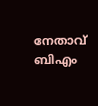നേതാവ് ബിഎം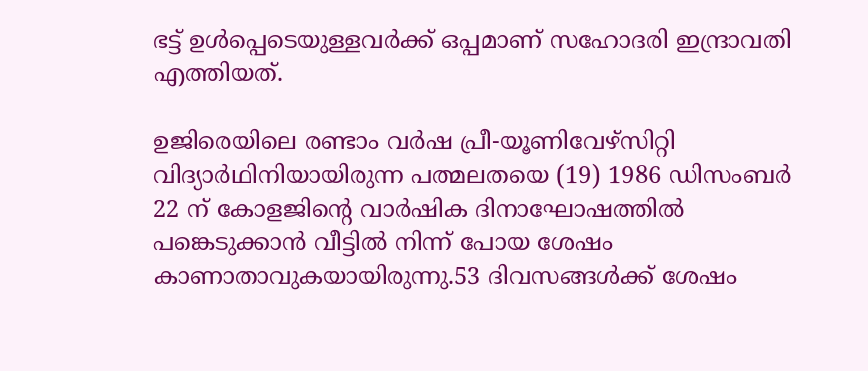ഭട്ട് ഉൾപ്പെടെയുള്ളവർക്ക് ഒപ്പമാണ് സഹോദരി ഇന്ദ്രാവതി എത്തിയത്.

ഉജിരെയിലെ രണ്ടാം വർഷ പ്രീ-യൂണിവേഴ്സിറ്റി വിദ്യാർഥിനിയായിരുന്ന പത്മലതയെ (19) 1986 ഡിസംബർ 22 ന് കോളജിന്റെ വാർഷിക ദിനാഘോഷത്തിൽ പങ്കെടുക്കാൻ വീട്ടിൽ നിന്ന് പോയ ശേഷം കാണാതാവുകയായിരുന്നു.53 ദിവസങ്ങൾക്ക് ശേഷം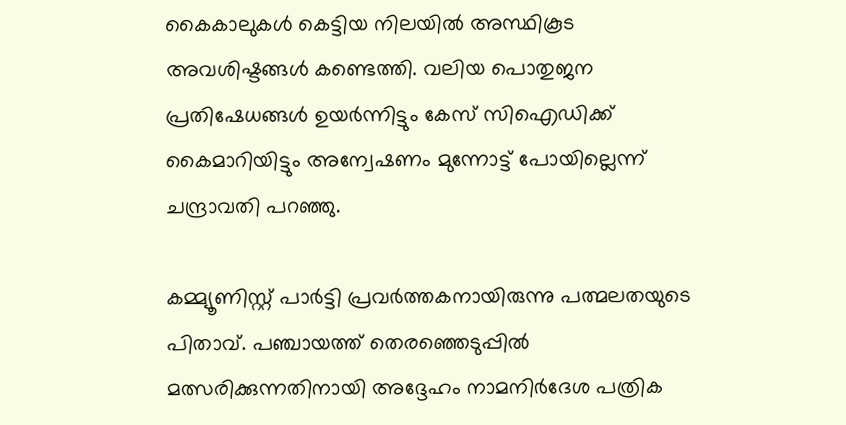കൈകാലുകൾ കെട്ടിയ നിലയിൽ അസ്ഥികൂട അവശിഷ്ടങ്ങൾ കണ്ടെത്തി. വലിയ പൊതുജന പ്രതിഷേധങ്ങൾ ഉയർന്നിട്ടും കേസ് സിഐഡിക്ക് കൈമാറിയിട്ടും അന്വേഷണം മുന്നോട്ട് പോയില്ലെന്ന് ചന്ദ്രാവതി പറഞ്ഞു.

കമ്മ്യൂണിസ്റ്റ് പാര്‍ട്ടി പ്രവര്‍ത്തകനായിരുന്നു പത്മലതയുടെ പിതാവ്. പഞ്ചായത്ത് തെരഞ്ഞെടുപ്പില്‍ മത്സരിക്കുന്നതിനായി അദ്ദേഹം നാമനിര്‍ദേശ പത്രിക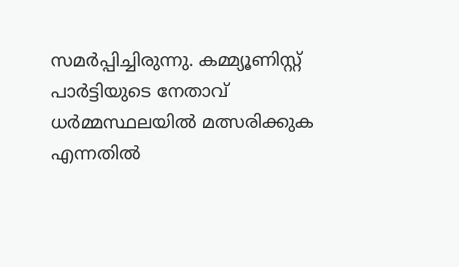സമര്‍പ്പിച്ചിരുന്നു. കമ്മ്യൂണിസ്റ്റ് പാര്‍ട്ടിയുടെ നേതാവ് ധര്‍മ്മസ്ഥലയില്‍ മത്സരിക്കുക എന്നതില്‍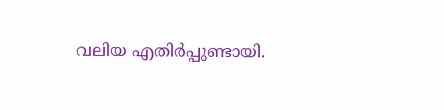വലിയ എതിര്‍പ്പുണ്ടായി.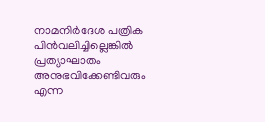നാമനിര്‍ദേശ പത്രിക പിന്‍വലിച്ചില്ലെങ്കിൽ പ്രത്യാഘാതം അനുഭവിക്കേണ്ടിവരും എന്ന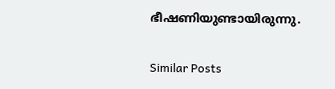ഭീഷണിയുണ്ടായിരുന്നു.

Similar Posts